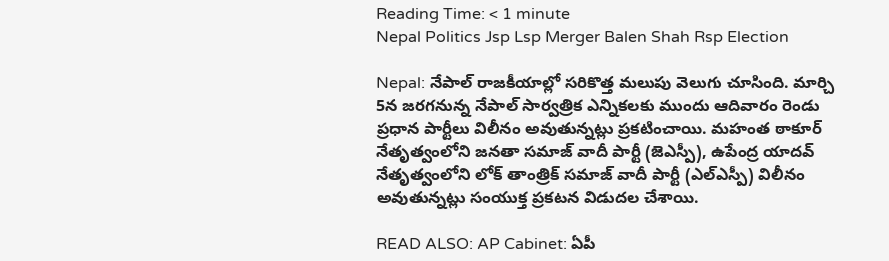Reading Time: < 1 minute
Nepal Politics Jsp Lsp Merger Balen Shah Rsp Election

Nepal: నేపాల్ రాజకీయాల్లో సరికొత్త మలుపు వెలుగు చూసింది. మార్చి 5న జరగనున్న నేపాల్ సార్వత్రిక ఎన్నికలకు ముందు ఆదివారం రెండు ప్రధాన పార్టీలు విలీనం అవుతున్నట్లు ప్రకటించాయి. మహంత ఠాకూర్ నేతృత్వంలోని జనతా సమాజ్ వాదీ పార్టీ (జెఎస్పీ), ఉపేంద్ర యాదవ్ నేతృత్వంలోని లోక్ తాంత్రిక్ సమాజ్ వాదీ పార్టీ (ఎల్ఎస్పీ) విలీనం అవుతున్నట్లు సంయుక్త ప్రకటన విడుదల చేశాయి.

READ ALSO: AP Cabinet: ఏపీ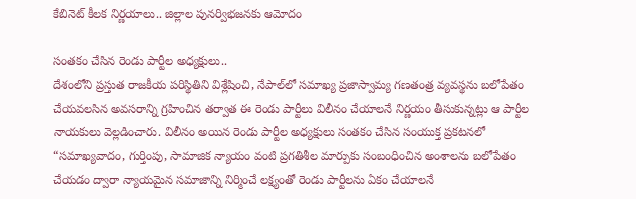కేబినెట్‌ కీలక నిర్ణయాలు.. జిల్లాల పునర్విభజనకు ఆమోదం

సంతకం చేసిన రెండు పార్టీల అధ్యక్షులు..
దేశంలోని ప్రస్తుత రాజకీయ పరిస్థితిని విశ్లేషించి, నేపాల్‌లో సమాఖ్య ప్రజాస్వామ్య గణతంత్ర వ్యవస్థను బలోపేతం చేయవలసిన అవసరాన్ని గ్రహించిన తర్వాత ఈ రెండు పార్టీలు విలీనం చేయాలనే నిర్ణయం తీసుకున్నట్లు ఆ పార్టీల నాయకులు వెల్లడించారు. విలీనం అయిన రెండు పార్టీల అధ్యక్షులు సంతకం చేసిన సంయుక్త ప్రకటనలో “సమాఖ్యవాదం, గుర్తింపు, సామాజిక న్యాయం వంటి ప్రగతిశీల మార్పుకు సంబంధించిన అంశాలను బలోపేతం చేయడం ద్వారా న్యాయమైన సమాజాన్ని నిర్మించే లక్ష్యంతో రెండు పార్టీలను ఏకం చేయాలనే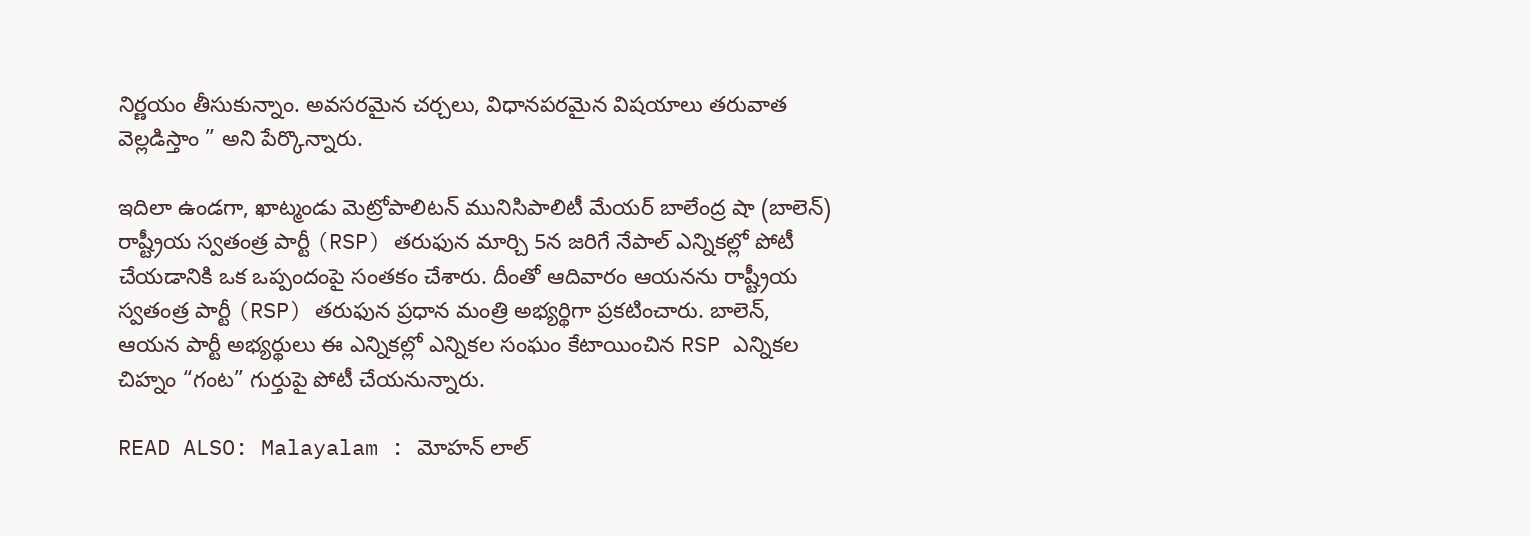నిర్ణయం తీసుకున్నాం. అవసరమైన చర్చలు, విధానపరమైన విషయాలు తరువాత వెల్లడిస్తాం ” అని పేర్కొన్నారు.

ఇదిలా ఉండగా, ఖాట్మండు మెట్రోపాలిటన్ మునిసిపాలిటీ మేయర్ బాలేంద్ర షా (బాలెన్) రాష్ట్రీయ స్వతంత్ర పార్టీ (RSP) తరుఫున మార్చి 5న జరిగే నేపాల్ ఎన్నికల్లో పోటీ చేయడానికి ఒక ఒప్పందంపై సంతకం చేశారు. దీంతో ఆదివారం ఆయనను రాష్ట్రీయ స్వతంత్ర పార్టీ (RSP) తరుఫున ప్రధాన మంత్రి అభ్యర్థిగా ప్రకటించారు. బాలెన్, ఆయన పార్టీ అభ్యర్థులు ఈ ఎన్నికల్లో ఎన్నికల సంఘం కేటాయించిన RSP ఎన్నికల చిహ్నం “గంట” గుర్తుపై పోటీ చేయనున్నారు.

READ ALSO: Malayalam : మోహన్ లాల్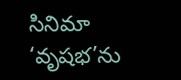సినిమా ‘వృషభ’ను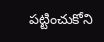పట్టించుకోని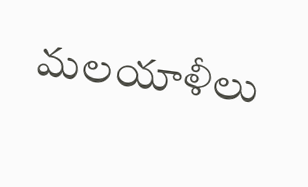మలయాళీలు